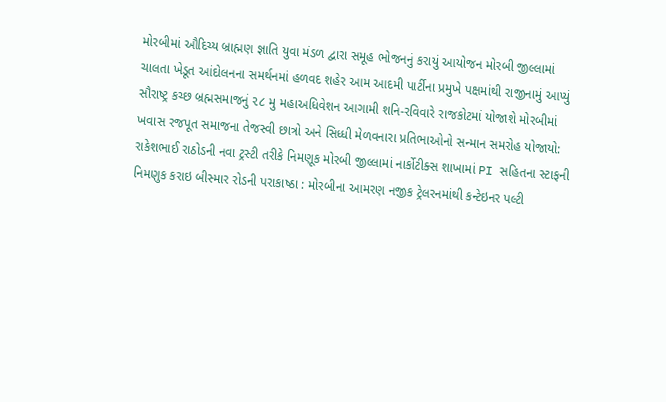મોરબીમાં ઔદિચ્ય બ્રાહ્મણ જ્ઞાતિ યુવા મંડળ દ્વારા સમૂહ ભોજનનું કરાયું આયોજન મોરબી જીલ્લામાં ચાલતા ખેડૂત આંદોલનના સમર્થનમાં હળવદ શહેર આમ આદમી પાર્ટીના પ્રમુખે પક્ષમાંથી રાજીનામું આપ્યું સૌરાષ્ટ્ર કચ્છ બ્રહ્મસમાજનું ૨૮ મુ મહાઅધિવેશન આગામી શનિ-રવિવારે રાજકોટમાં યોજાશે મોરબીમાં ખવાસ રજપૂત સમાજના તેજસ્વી છાત્રો અને સિધ્ધી મેળવનારા પ્રતિભાઓનો સન્માન સમરોહ યોજાયો: રાકેશભાઈ રાઠોડની નવા ટ્રસ્ટી તરીકે નિમણૂક મોરબી જીલ્લામાં નાર્કોટીક્સ શાખામાં PI સહિતના સ્ટાફની નિમણુક કરાઇ બીસ્માર રોડની પરાકાષ્ઠા : મોરબીના આમરણ નજીક ટ્રેલરનમાંથી કન્ટેઇનર પલ્ટી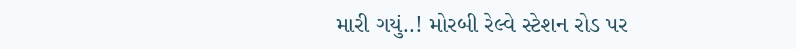મારી ગયું..! મોરબી રેલ્વે સ્ટેશન રોડ પર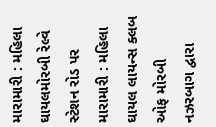મારામારી : મહિલા ઘાયલમોરબી રેલ્વે સ્ટેશન રોડ પર મારામારી : મહિલા ઘાયલ લાયન્સ ક્લબ ઓફ મોરબી નઝરબાગ દ્વારા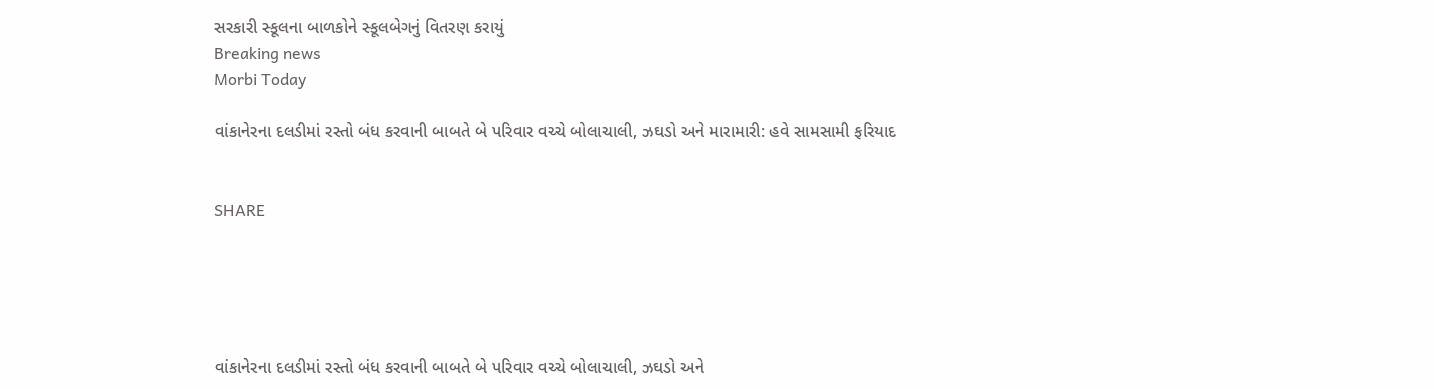સરકારી સ્કૂલના બાળકોને સ્કૂલબેગનું વિતરણ કરાયું
Breaking news
Morbi Today

વાંકાનેરના દલડીમાં રસ્તો બંધ કરવાની બાબતે બે પરિવાર વચ્ચે બોલાચાલી, ઝઘડો અને મારામારી: હવે સામસામી ફરિયાદ


SHARE





વાંકાનેરના દલડીમાં રસ્તો બંધ કરવાની બાબતે બે પરિવાર વચ્ચે બોલાચાલી, ઝઘડો અને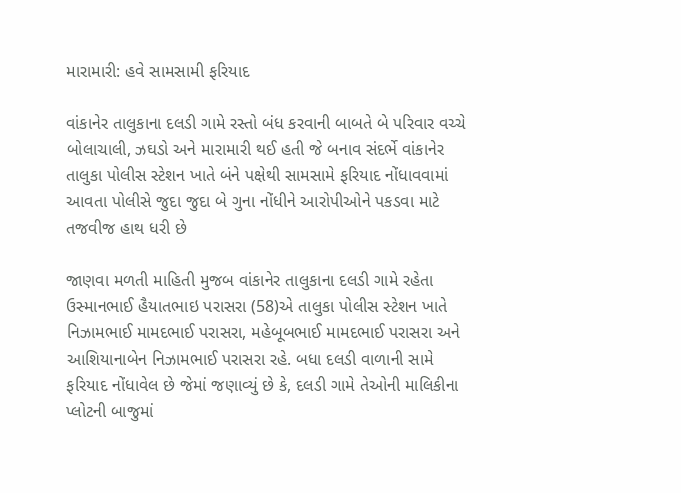મારામારી: હવે સામસામી ફરિયાદ

વાંકાનેર તાલુકાના દલડી ગામે રસ્તો બંધ કરવાની બાબતે બે પરિવાર વચ્ચે બોલાચાલી, ઝઘડો અને મારામારી થઈ હતી જે બનાવ સંદર્ભે વાંકાનેર તાલુકા પોલીસ સ્ટેશન ખાતે બંને પક્ષેથી સામસામે ફરિયાદ નોંધાવવામાં આવતા પોલીસે જુદા જુદા બે ગુના નોંધીને આરોપીઓને પકડવા માટે તજવીજ હાથ ધરી છે

જાણવા મળતી માહિતી મુજબ વાંકાનેર તાલુકાના દલડી ગામે રહેતા ઉસ્માનભાઈ હૈયાતભાઇ પરાસરા (58)એ તાલુકા પોલીસ સ્ટેશન ખાતે નિઝામભાઈ મામદભાઈ પરાસરા, મહેબૂબભાઈ મામદભાઈ પરાસરા અને આશિયાનાબેન નિઝામભાઈ પરાસરા રહે. બધા દલડી વાળાની સામે ફરિયાદ નોંધાવેલ છે જેમાં જણાવ્યું છે કે, દલડી ગામે તેઓની માલિકીના પ્લોટની બાજુમાં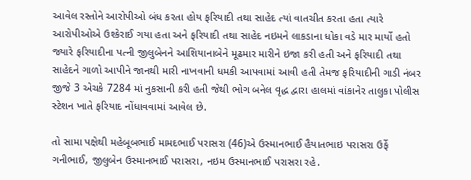આવેલ રસ્તોને આરોપીઓ બંધ કરતા હોય ફરિયાદી તથા સાહેદ ત્યાં વાતચીત કરતા હતા ત્યારે આરોપીઓએ ઉશ્કેરાઈ ગયા હતા અને ફરિયાદી તથા સાહેદ નઇમને લાકડાના ધોકા વડે માર માર્યો હતો જ્યારે ફરિયાદીના પત્ની જીલુબેનને આશિયાનાબેને મૂઢમાર મારીને ઇજા કરી હતી અને ફરિયાદી તથા સાહેદને ગાળો આપીને જાનથી મારી નાખવાની ધમકી આપવામાં આવી હતી તેમજ ફરિયાદીની ગાડી નંબર જીજે 3 એચકે 7284 માં નુકસાની કરી હતી જેથી ભોગ બનેલ વૃદ્ધ દ્વારા હાલમાં વાંકાનેર તાલુકા પોલીસ સ્ટેશન ખાતે ફરિયાદ નોંધાવવામાં આવેલ છે.

તો સામા પક્ષેથી મહેબૂબભાઈ મામદભાઈ પરાસરા (46)એ ઉસ્માનભાઈ હૈયાતભાઇ પરાસરા ઉર્ફે ગનીભાઈ, જીલુબેન ઉસ્માનભાઈ પરાસરા, નઇમ ઉસ્માનભાઈ પરાસરા રહે.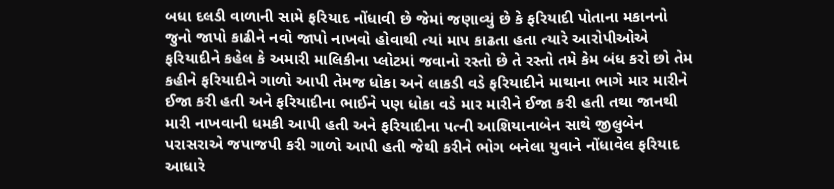બધા દલડી વાળાની સામે ફરિયાદ નોંધાવી છે જેમાં જણાવ્યું છે કે ફરિયાદી પોતાના મકાનનો જુનો જાપો કાઢીને નવો જાપો નાખવો હોવાથી ત્યાં માપ કાઢતા હતા ત્યારે આરોપીઓએ ફરિયાદીને કહેલ કે અમારી માલિકીના પ્લોટમાં જવાનો રસ્તો છે તે રસ્તો તમે કેમ બંધ કરો છો તેમ કહીને ફરિયાદીને ગાળો આપી તેમજ ધોકા અને લાકડી વડે ફરિયાદીને માથાના ભાગે માર મારીને ઈજા કરી હતી અને ફરિયાદીના ભાઈને પણ ધોકા વડે માર મારીને ઈજા કરી હતી તથા જાનથી મારી નાખવાની ધમકી આપી હતી અને ફરિયાદીના પત્ની આશિયાનાબેન સાથે જીલુબેન પરાસરાએ જપાજપી કરી ગાળો આપી હતી જેથી કરીને ભોગ બનેલા યુવાને નોંધાવેલ ફરિયાદ આધારે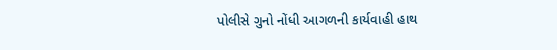પોલીસે ગુનો નોંધી આગળની કાર્યવાહી હાથ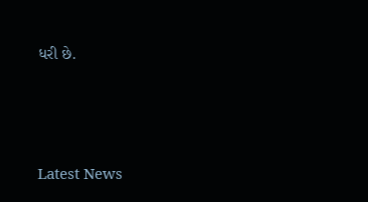ધરી છે.




Latest News